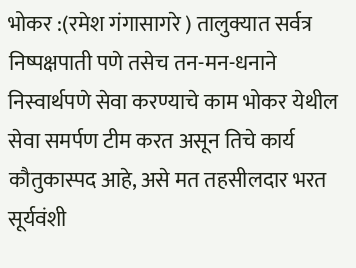भोकर :(रमेश गंगासागरे ) तालुक्यात सर्वत्र निष्पक्षपाती पणे तसेच तन-मन-धनाने निस्वार्थपणे सेवा करण्याचे काम भोकर येथील सेवा समर्पण टीम करत असून तिचे कार्य कौतुकास्पद आहे, असे मत तहसीलदार भरत सूर्यवंशी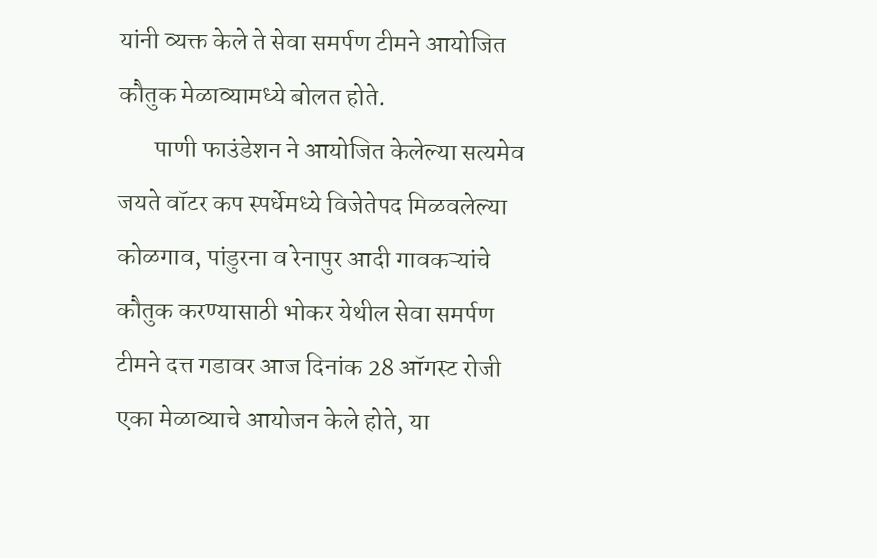यांनी व्यक्त केले ते सेवा समर्पण टीमने आयोजित कौतुक मेळाव्यामध्ये बोलत होते.
       पाणी फाउंडेशन ने आयोजित केलेल्या सत्यमेव जयते वॉटर कप स्पर्धेमध्ये विजेतेपद मिळवलेल्या कोळगाव, पांडुरना व रेनापुर आदी गावकऱ्यांचे कौतुक करण्यासाठी भोकर येथील सेवा समर्पण टीमने दत्त गडावर आज दिनांक 28 ऑगस्ट रोजी एका मेळाव्याचे आयोजन केले होते, या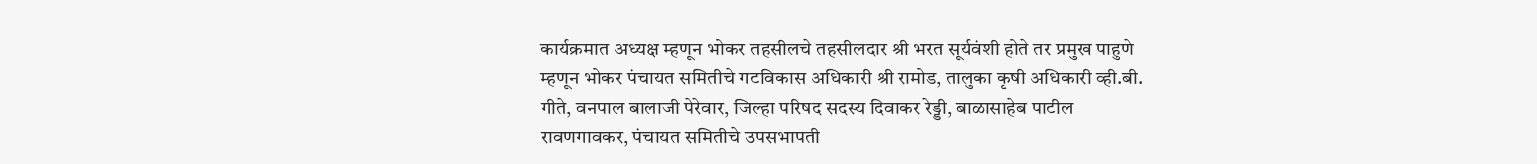कार्यक्रमात अध्यक्ष म्हणून भोकर तहसीलचे तहसीलदार श्री भरत सूर्यवंशी होते तर प्रमुख पाहुणे म्हणून भोकर पंचायत समितीचे गटविकास अधिकारी श्री रामोड, तालुका कृषी अधिकारी व्ही.बी. गीते, वनपाल बालाजी पेरेवार, जिल्हा परिषद सदस्य दिवाकर रेड्डी, बाळासाहेब पाटील रावणगावकर, पंचायत समितीचे उपसभापती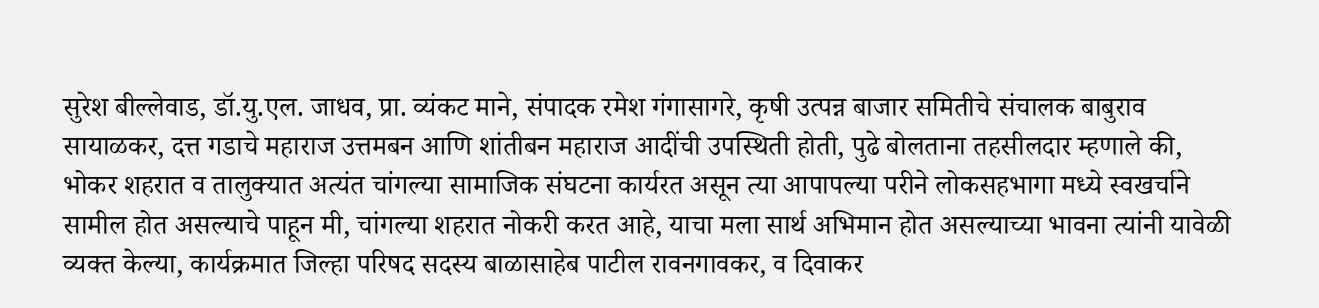सुरेश बील्लेवाड, डॉ.यु.एल. जाधव, प्रा. व्यंकट माने, संपादक रमेश गंगासागरे, कृषी उत्पन्न बाजार समितीचे संचालक बाबुराव सायाळकर, दत्त गडाचे महाराज उत्तमबन आणि शांतीबन महाराज आदींची उपस्थिती होती, पुढे बोलताना तहसीलदार म्हणाले की, भोकर शहरात व तालुक्यात अत्यंत चांगल्या सामाजिक संघटना कार्यरत असून त्या आपापल्या परीने लोकसहभागा मध्ये स्वखर्चाने सामील होत असल्याचे पाहून मी, चांगल्या शहरात नोकरी करत आहे, याचा मला सार्थ अभिमान होत असल्याच्या भावना त्यांनी यावेळी व्यक्त केल्या, कार्यक्रमात जिल्हा परिषद सदस्य बाळासाहेब पाटील रावनगावकर, व दिवाकर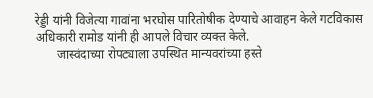रेड्डी यांनी विजेत्या गावांना भरघोस पारितोषीक देण्याचे आवाहन केले गटविकास अधिकारी रामोड यांनी ही आपले विचार व्यक्त केले.
       जास्वंदाच्या रोपट्याला उपस्थित मान्यवरांच्या हस्ते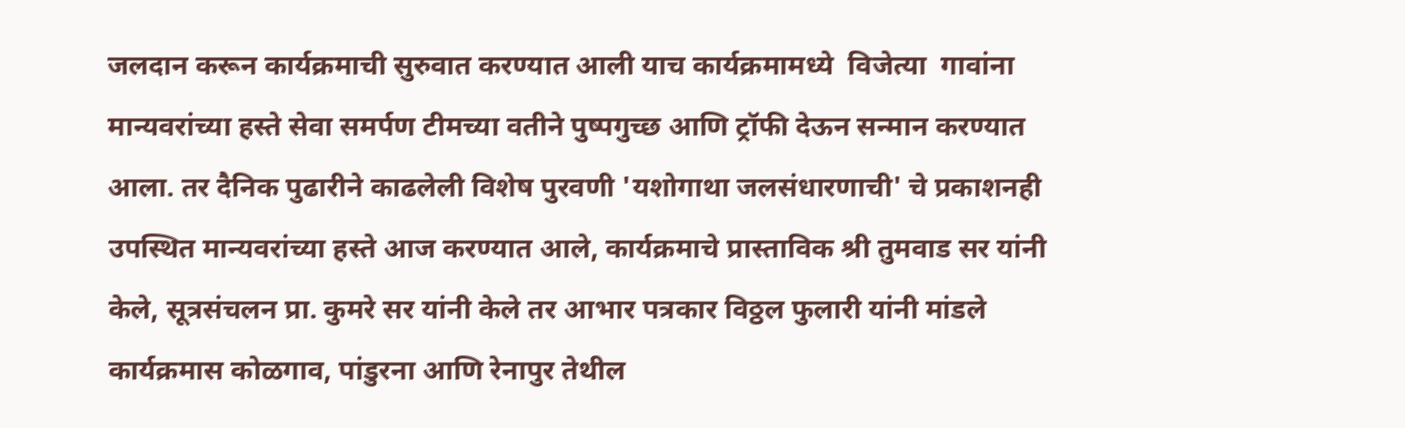जलदान करून कार्यक्रमाची सुरुवात करण्यात आली याच कार्यक्रमामध्ये  विजेत्या  गावांना  मान्यवरांच्या हस्ते सेवा समर्पण टीमच्या वतीने पुष्पगुच्छ आणि ट्रॉफी देऊन सन्मान करण्यात आला. तर दैनिक पुढारीने काढलेली विशेष पुरवणी 'यशोगाथा जलसंधारणाची' चे प्रकाशनही उपस्थित मान्यवरांच्या हस्ते आज करण्यात आले, कार्यक्रमाचे प्रास्ताविक श्री तुमवाड सर यांनी केले, सूत्रसंचलन प्रा. कुमरे सर यांनी केले तर आभार पत्रकार विठ्ठल फुलारी यांनी मांडले कार्यक्रमास कोळगाव, पांडुरना आणि रेनापुर तेथील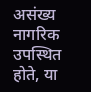असंख्य नागरिक उपस्थित होते, या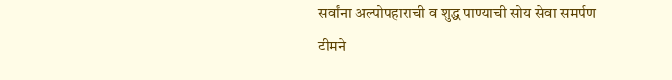सर्वांना अल्पोपहाराची व शुद्ध पाण्याची सोय सेवा समर्पण टीमने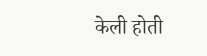केली होती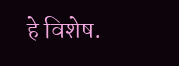हे विशेष.